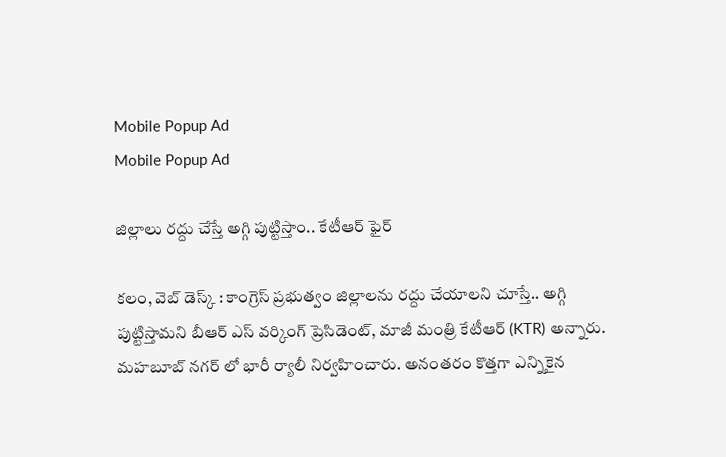Mobile Popup Ad
Mobile Popup Ad

జిల్లాలు రద్దు చేస్తే అగ్గి పుట్టిస్తాం.. కేటీఆర్ ఫైర్

కలం, వెబ్ డెస్క్ : కాంగ్రెస్ ప్రభుత్వం జిల్లాలను రద్దు చేయాలని చూస్తే.. అగ్గి పుట్టిస్తామని బీఆర్ ఎస్ వర్కింగ్ ప్రెసిడెంట్, మాజీ మంత్రి కేటీఆర్ (KTR) అన్నారు. మహబూబ్ నగర్ లో భారీ ర్యాలీ నిర్వహించారు. అనంతరం కొత్తగా ఎన్నికైన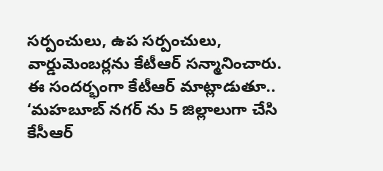సర్పంచులు, ఉప సర్పంచులు, వార్డుమెంబర్లను కేటీఆర్ సన్మానించారు. ఈ సందర్భంగా కేటీఆర్ మాట్లాడుతూ.. ‘మహబూబ్ నగర్ ను 5 జిల్లాలుగా చేసి కేసీఆర్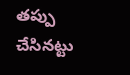తప్పు చేసినట్టు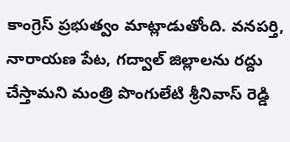కాంగ్రెస్ ప్రభుత్వం మాట్లాడుతోంది. వనపర్తి, నారాయణ పేట, గద్వాల్ జిల్లాలను రద్దు చేస్తామని మంత్రి పొంగులేటి శ్రీనివాస్ రెడ్డి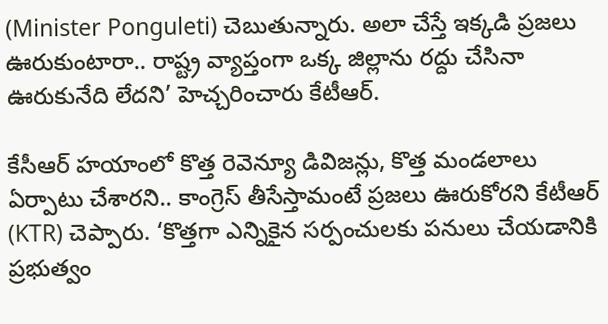(Minister Ponguleti) చెబుతున్నారు. అలా చేస్తే ఇక్కడి ప్రజలు ఊరుకుంటారా.. రాష్ట్ర వ్యాప్తంగా ఒక్క జిల్లాను రద్దు చేసినా ఊరుకునేది లేదని’ హెచ్చరించారు కేటీఆర్.

కేసీఆర్ హయాంలో కొత్త రెవెన్యూ డివిజన్లు, కొత్త మండలాలు ఏర్పాటు చేశారని.. కాంగ్రెస్ తీసేస్తామంటే ప్రజలు ఊరుకోరని కేటీఆర్ (KTR) చెప్పారు. ‘కొత్తగా ఎన్నికైన సర్పంచులకు పనులు చేయడానికి ప్రభుత్వం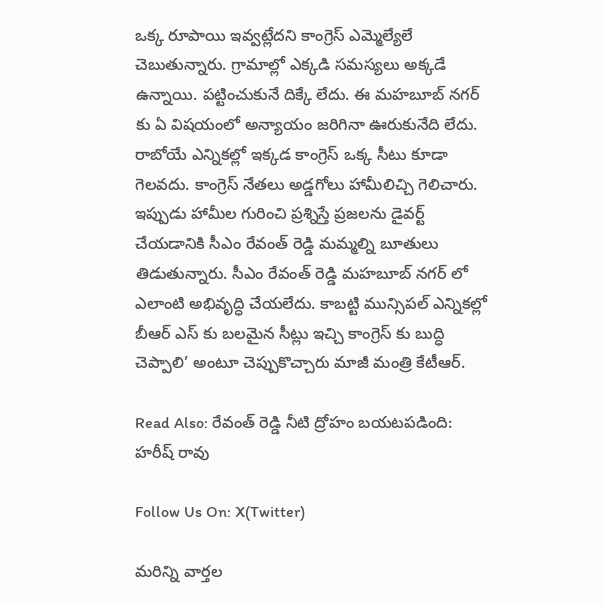ఒక్క రూపాయి ఇవ్వట్లేదని కాంగ్రెస్ ఎమ్మెల్యేలే చెబుతున్నారు. గ్రామాల్లో ఎక్కడి సమస్యలు అక్కడే ఉన్నాయి. పట్టించుకునే దిక్కే లేదు. ఈ మహబూబ్ నగర్ కు ఏ విషయంలో అన్యాయం జరిగినా ఊరుకునేది లేదు. రాబోయే ఎన్నికల్లో ఇక్కడ కాంగ్రెస్ ఒక్క సీటు కూడా గెలవదు. కాంగ్రెస్ నేతలు అడ్డగోలు హామీలిచ్చి గెలిచారు. ఇప్పుడు హామీల గురించి ప్రశ్నిస్తే ప్రజలను డైవర్ట్ చేయడానికి సీఎం రేవంత్ రెడ్డి మమ్మల్ని బూతులు తిడుతున్నారు. సీఎం రేవంత్ రెడ్డి మహబూబ్ నగర్ లో ఎలాంటి అభివృద్ధి చేయలేదు. కాబట్టి మున్సిపల్ ఎన్నికల్లో బీఆర్ ఎస్ కు బలమైన సీట్లు ఇచ్చి కాంగ్రెస్ కు బుద్ధి చెప్పాలి’ అంటూ చెప్పుకొచ్చారు మాజీ మంత్రి కేటీఆర్.

Read Also: రేవంత్ రెడ్డి నీటి ద్రోహం బయటపడింది: హరీష్ రావు

Follow Us On: X(Twitter)

మ‌రిన్ని వార్త‌ల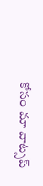కోసం మా వాట్స‌ప్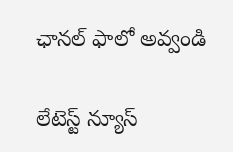ఛాన‌ల్ ఫాలో అవ్వండి

లేటెస్ట్ న్యూస్‌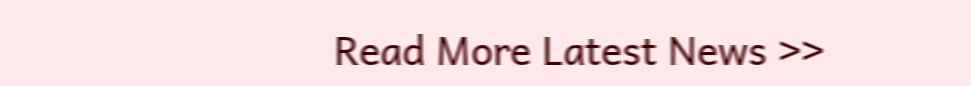Read More Latest News >>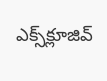ఎక్స్‌క్లూజివ్‌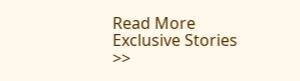Read More Exclusive Stories >>